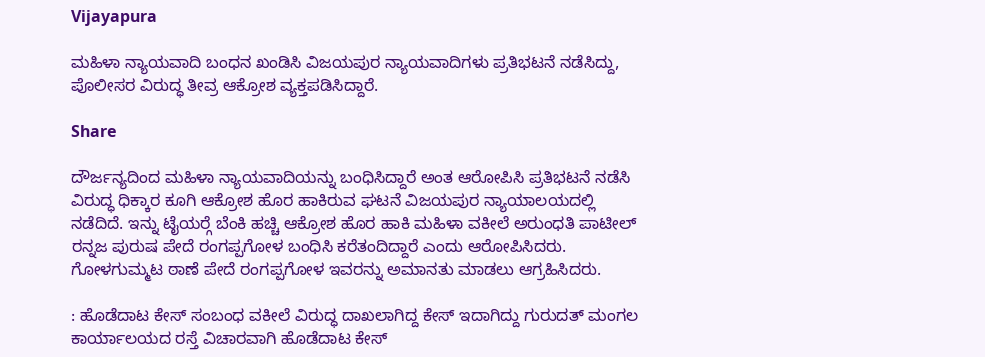Vijayapura

ಮಹಿಳಾ ನ್ಯಾಯವಾದಿ ಬಂಧನ ಖಂಡಿಸಿ ವಿಜಯಪುರ ನ್ಯಾಯವಾದಿಗಳು ಪ್ರತಿಭಟನೆ ನಡೆಸಿದ್ದು, ಪೊಲೀಸರ ವಿರುದ್ಧ ತೀವ್ರ ಆಕ್ರೋಶ ವ್ಯಕ್ತಪಡಿಸಿದ್ದಾರೆ.

Share

ದೌರ್ಜನ್ಯದಿಂದ ಮಹಿಳಾ ನ್ಯಾಯವಾದಿಯನ್ನು ಬಂಧಿಸಿದ್ದಾರೆ ಅಂತ ಆರೋಪಿಸಿ ಪ್ರತಿಭಟನೆ ನಡೆಸಿ ವಿರುದ್ಧ ಧಿಕ್ಕಾರ ಕೂಗಿ ಆಕ್ರೋಶ ಹೊರ ಹಾಕಿರುವ ಘಟನೆ ವಿಜಯಪುರ ನ್ಯಾಯಾಲಯದಲ್ಲಿ ನಡೆದಿದೆ. ಇನ್ನು ಟೈಯರ್‍ಗೆ ಬೆಂಕಿ ಹಚ್ಚಿ ಆಕ್ರೋಶ ಹೊರ ಹಾಕಿ ಮಹಿಳಾ ವಕೀಲೆ ಅರುಂಧತಿ ಪಾಟೀಲ್ ರನ್ನಜ ಪುರುಷ ಪೇದೆ ರಂಗಪ್ಪಗೋಳ ಬಂಧಿಸಿ ಕರೆತಂದಿದ್ದಾರೆ ಎಂದು ಆರೋಪಿಸಿದರು. ಗೋಳಗುಮ್ಮಟ ಠಾಣೆ ಪೇದೆ ರಂಗಪ್ಪಗೋಳ ಇವರನ್ನು ಅಮಾನತು ಮಾಡಲು ಆಗ್ರಹಿಸಿದರು.

: ಹೊಡೆದಾಟ ಕೇಸ್ ಸಂಬಂಧ ವಕೀಲೆ ವಿರುದ್ಧ ದಾಖಲಾಗಿದ್ದ ಕೇಸ್ ಇದಾಗಿದ್ದು ಗುರುದತ್ ಮಂಗಲ ಕಾರ್ಯಾಲಯದ ರಸ್ತೆ ವಿಚಾರವಾಗಿ ಹೊಡೆದಾಟ ಕೇಸ್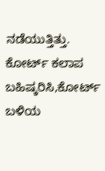ನಡೆಯುತ್ತಿತ್ತು. ಕೋರ್ಟ್ ಕಲಾಪ ಬಹಿಷ್ಕರಿಸಿ,ಕೋರ್ಟ್ ಬಳಿಯ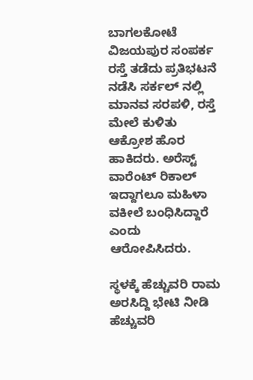ಬಾಗಲಕೋಟೆ ವಿಜಯಪುರ ಸಂಪರ್ಕ ರಸ್ತೆ ತಡೆದು ಪ್ರತಿಭಟನೆ ನಡೆಸಿ ಸರ್ಕಲ್ ನಲ್ಲಿ ಮಾನವ ಸರಪಳಿ, ರಸ್ತೆ ಮೇಲೆ ಕುಳಿತು ಆಕ್ರೋಶ ಹೊರ ಹಾಕಿದರು. ಅರೆಸ್ಟ್ ವಾರೆಂಟ್ ರಿಕಾಲ್ ಇದ್ದಾಗಲೂ ಮಹಿಳಾ ವಕೀಲೆ ಬಂಧಿಸಿದ್ದಾರೆ ಎಂದು ಆರೋಪಿಸಿದರು.

ಸ್ಥಳಕ್ಕೆ ಹೆಚ್ಚುವರಿ ರಾಮ ಅರಸಿದ್ದಿ ಭೇಟಿ ನೀಡಿ ಹೆಚ್ಚುವರಿ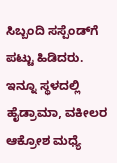ಸಿಬ್ಬಂದಿ ಸಸ್ಪೆಂಡ್‍ಗೆ ಪಟ್ಟು ಹಿಡಿದರು. ಇನ್ನೂ ಸ್ಥಳದಲ್ಲಿ ಹೈಡ್ರಾಮಾ, ವಕೀಲರ ಆಕ್ರೋಶ ಮಧ್ಯೆ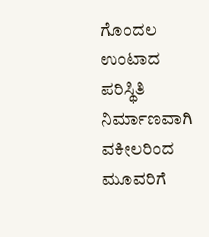ಗೊಂದಲ ಉಂಟಾದ ಪರಿಸ್ಥಿತಿ ನಿರ್ಮಾಣವಾಗಿ ವಕೀಲರಿಂದ ಮೂವರಿಗೆ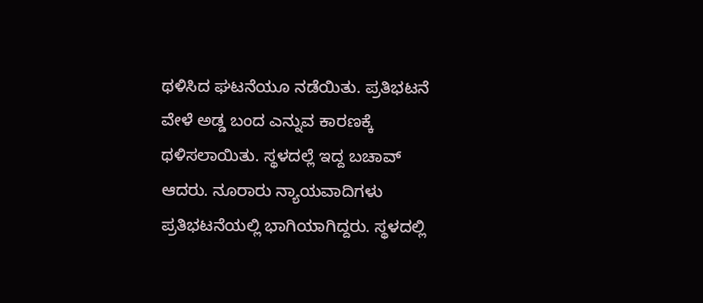ಥಳಿಸಿದ ಘಟನೆಯೂ ನಡೆಯಿತು. ಪ್ರತಿಭಟನೆ ವೇಳೆ ಅಡ್ಡ ಬಂದ ಎನ್ನುವ ಕಾರಣಕ್ಕೆ ಥಳಿಸಲಾಯಿತು. ಸ್ಥಳದಲ್ಲೆ ಇದ್ದ ಬಚಾವ್ ಆದರು. ನೂರಾರು ನ್ಯಾಯವಾದಿಗಳು ಪ್ರತಿಭಟನೆಯಲ್ಲಿ ಭಾಗಿಯಾಗಿದ್ದರು. ಸ್ಥಳದಲ್ಲಿ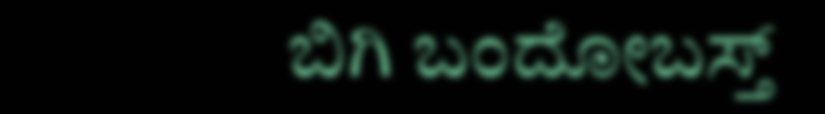ಬಿಗಿ ಬಂದೋಬಸ್ತ್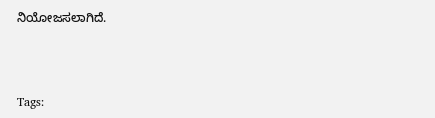ನಿಯೋಜಸಲಾಗಿದೆ.



Tags: